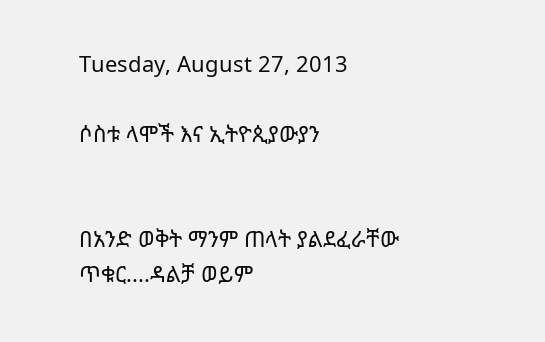Tuesday, August 27, 2013

ሶስቱ ላሞች እና ኢትዮጲያውያን


በአንድ ወቅት ማንም ጠላት ያልደፈራቸው ጥቁር....ዳልቻ ወይም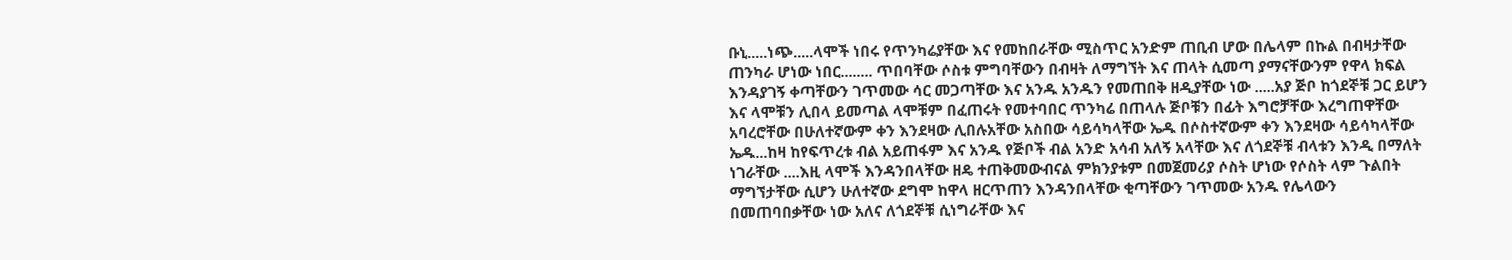ቡኒ.....ነጭ.....ላሞች ነበሩ የጥንካሬያቸው እና የመከበራቸው ሚስጥር አንድም ጠቢብ ሆው በሌላም በኩል በብዛታቸው ጠንካራ ሆነው ነበር........ ጥበባቸው ሶስቱ ምግባቸውን በብዛት ለማግኘት እና ጠላት ሲመጣ ያማናቸውንም የዋላ ክፍል እንዳያገኝ ቀጣቸውን ገጥመው ሳር መጋጣቸው እና አንዱ አንዱን የመጠበቅ ዘዲያቸው ነው .....አያ ጅቦ ከጎደኞቹ ጋር ይሆን እና ላሞቹን ሊበላ ይመጣል ላሞቹም በፈጠሩት የመተባበር ጥንካሬ በጠላሉ ጅቦቹን በፊት እግሮቻቸው እረግጠዋቸው አባረሮቸው በሁለተኛውም ቀን እንደዛው ሊበሉአቸው አስበው ሳይሳካላቸው ኤዱ በሶስተኛውም ቀን እንደዛው ሳይሳካላቸው ኤዱ...ከዛ ከየፍጥረቱ ብል አይጠፋም እና አንዱ የጅቦች ብል አንድ አሳብ አለኝ አላቸው እና ለጎደኞቹ ብላቱን እንዲ በማለት ነገራቸው ....እዚ ላሞች እንዳንበላቸው ዘዴ ተጠቅመውብናል ምክንያቱም በመጀመሪያ ሶስት ሆነው የሶስት ላም ጉልበት ማግኘታቸው ሲሆን ሁለተኛው ደግሞ ከዋላ ዘርጥጠን እንዳንበላቸው ቂጣቸውን ገጥመው አንዱ የሌላውን በመጠባበቃቸው ነው አለና ለጎደኞቹ ሲነግራቸው እና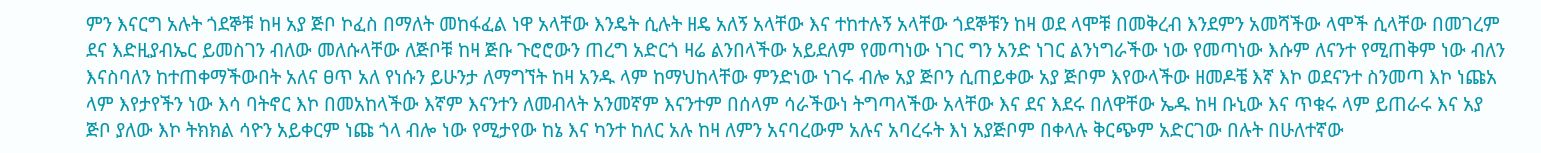ምን እናርግ አሉት ጎደኞቹ ከዛ አያ ጅቦ ኮፈስ በማለት መከፋፈል ነዋ አላቸው እንዴት ሲሉት ዘዴ አለኝ አላቸው እና ተከተሉኝ አላቸው ጎደኞቹን ከዛ ወደ ላሞቹ በመቅረብ እንደምን አመሻችው ላሞች ሲላቸው በመገረም ደና እድዚያብኤር ይመስገን ብለው መለሱላቸው ለጅቦቹ ከዛ ጅቡ ጉሮሮውን ጠረግ አድርጎ ዛሬ ልንበላችው አይደለም የመጣነው ነገር ግን አንድ ነገር ልንነግራችው ነው የመጣነው እሱም ለናንተ የሚጠቅም ነው ብለን እናስባለን ከተጠቀማችውበት አለና ፀጥ አለ የነሱን ይሁንታ ለማግኘት ከዛ አንዱ ላም ከማህከላቸው ምንድነው ነገሩ ብሎ አያ ጅቦን ሲጠይቀው አያ ጅቦም እየውላችው ዘመዶቼ እኛ እኮ ወደናንተ ስንመጣ እኮ ነጩአ ላም እየታየችን ነው እሳ ባትኖር እኮ በመአከላችው እኛም እናንተን ለመብላት አንመኛም እናንተም በሰላም ሳራችውነ ትግጣላችው አላቸው እና ደና እደሩ በለዋቸው ኤዱ ከዛ ቡኒው እና ጥቁሩ ላም ይጠራሩ እና አያ ጅቦ ያለው እኮ ትክክል ሳዮን አይቀርም ነጩ ጎላ ብሎ ነው የሚታየው ከኔ እና ካንተ ከለር አሉ ከዛ ለምን አናባረውም አሉና አባረሩት እነ አያጅቦም በቀላሉ ቅርጭም አድርገው በሉት በሁለተኛው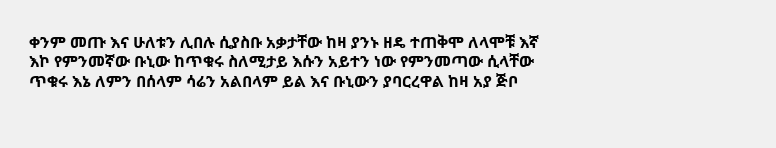ቀንም መጡ እና ሁለቱን ሊበሉ ሲያስቡ አቃታቸው ከዛ ያንኑ ዘዴ ተጠቅሞ ለላሞቹ እኛ እኮ የምንመኛው ቡኒው ከጥቁሩ ስለሚታይ እሱን አይተን ነው የምንመጣው ሲላቸው ጥቁሩ እኔ ለምን በሰላም ሳሬን አልበላም ይል እና ቡኒውን ያባርረዋል ከዛ አያ ጅቦ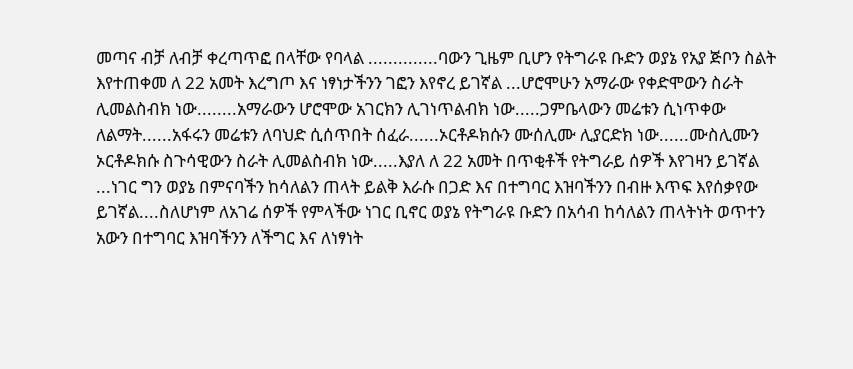መጣና ብቻ ለብቻ ቀረጣጥፎ በላቸው የባላል ..............ባውን ጊዜም ቢሆን የትግራዩ ቡድን ወያኔ የአያ ጅቦን ስልት እየተጠቀመ ለ 22 አመት እረግጦ እና ነፃነታችንን ገፎን እየኖረ ይገኛል ...ሆሮሞሁን አማራው የቀድሞውን ስራት ሊመልስብክ ነው........አማራውን ሆሮሞው አገርክን ሊገነጥልብክ ነው.....ጋምቤላውን መሬቱን ሲነጥቀው ለልማት......አፋሩን መሬቱን ለባህድ ሲሰጥበት ሰፈራ......ኦርቶዶክሱን ሙሰሊሙ ሊያርድክ ነው......ሙስሊሙን ኦርቶዶክሱ ስጉሳዊውን ስራት ሊመልስብክ ነው.....እያለ ለ 22 አመት በጥቂቶች የትግራይ ሰዎች እየገዛን ይገኛል ...ነገር ግን ወያኔ በምናባችን ከሳለልን ጠላት ይልቅ እራሱ በጋድ እና በተግባር እዝባችንን በብዙ እጥፍ እየሰቃየው ይገኛል....ስለሆነም ለአገሬ ሰዎች የምላችው ነገር ቢኖር ወያኔ የትግራዩ ቡድን በአሳብ ከሳለልን ጠላትነት ወጥተን አውን በተግባር እዝባችንን ለችግር እና ለነፃነት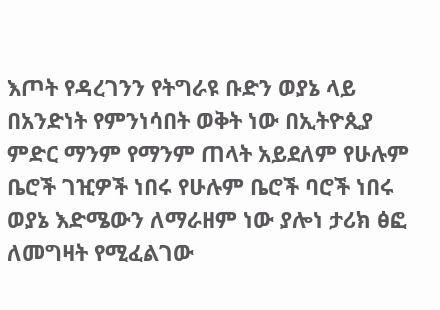እጦት የዳረገንን የትግራዩ ቡድን ወያኔ ላይ በአንድነት የምንነሳበት ወቅት ነው በኢትዮጲያ ምድር ማንም የማንም ጠላት አይደለም የሁሉም ቤሮች ገዢዎች ነበሩ የሁሉም ቤሮች ባሮች ነበሩ ወያኔ እድሜውን ለማራዘም ነው ያሎነ ታሪክ ፅፎ ለመግዛት የሚፈልገው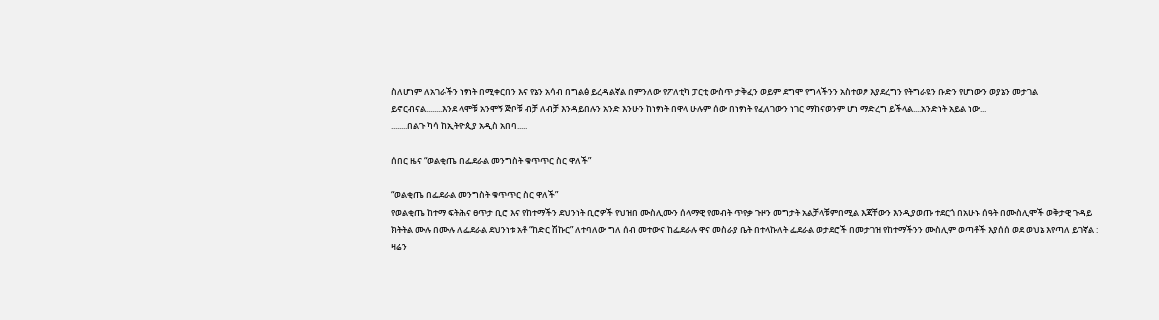ስለሆነም ለአገራችን ነፃነት በሚቀርበን እና የኔን አሳብ በግልፅ ይረዳልኛል በምንለው የፖለቲካ ፓርቲ ውስጥ ታቅፈን ወይም ደግሞ የግላችንን አስተወፆ እያደረግን የትግራዩን ቡድን የሆነውን ወያኔን መታገል ይኖርብናል........እንደ ላሞቹ አንሞኝ ጅቦቹ ብቻ ለብቻ እንዳይበሉን አንድ እንሁን ከነፃነት በዋላ ሁሉም ሰው በነፃነት የፈለገውን ነገር ማከናወንም ሆነ ማድረግ ይችላል....አንድነት አይል ነው...
........በልጉ ካሳ ከኢትዮጲያ አዲስ አበባ.....

ሰበር ዜና “ወልቂጤ በፌደራል መንግስት ቁጥጥር ስር ዋለች”

“ወልቂጤ በፌደራል መንግስት ቁጥጥር ስር ዋለች”
የወልቂጤ ከተማ ፍትሕና ፀጥታ ቢሮ እና የከተማችን ደህንነት ቢሮዎች የህዝበ ሙስሊሙን ሰላማዊ የመብት ጥየቃ ጉዞን መግታት አልቻላቹምበሚል እጃቸውን እንዲያወጡ ተደርጎ በአሁኑ ሰዓት በሙስሊሞች ወቅታዊ ጉዳይ ክትትል ሙሉ በሙሉ ለፌደራል ደህንነቱ አቶ “ከድር ሽኩር” ለተባለው ግለ ሰብ መተውና ከፌደራሉ ዋና መስራያ ቤት በተላኩለት ፌደራል ወታደሮች በመታገዝ የከተማችንን ሙስሊም ወጣቶች እያሰሰ ወደ ወህኔ እየጣለ ይገኛል :
ዛሬን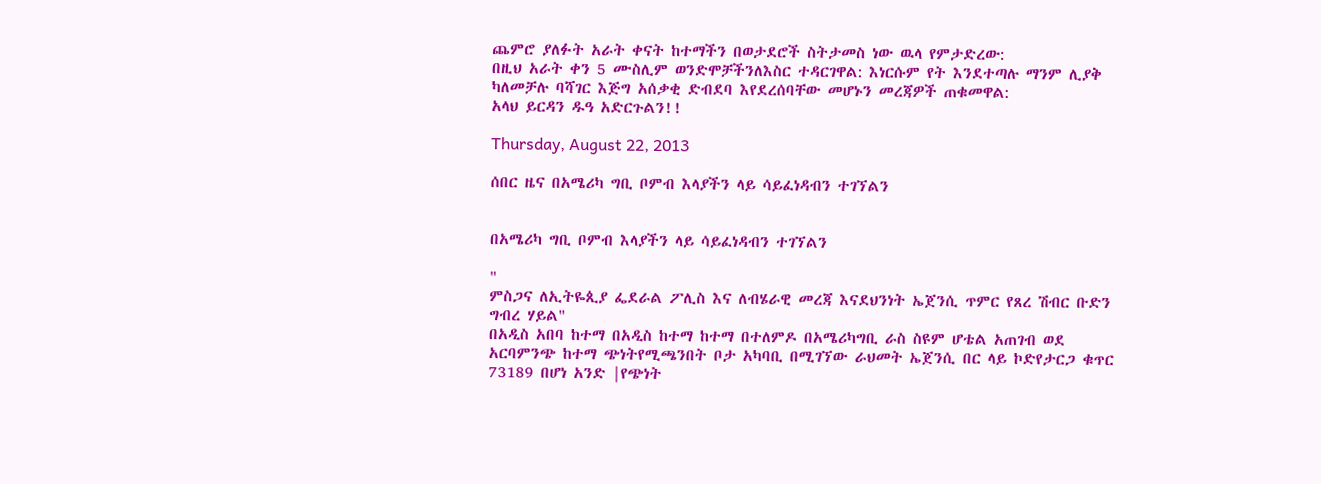ጨምሮ ያለፉት አራት ቀናት ከተማችን በወታደሮች ስትታመስ ነው ዉላ የምታድረው:
በዚህ አራት ቀን 5 ሙስሊም ወንድሞቻችንለእስር ተዳርገዋል: እነርሱም የት እንደተጣሉ ማንም ሊያቅ ካለመቻሉ ባሻገር እጅግ አሰቃቂ ድብደባ እየደረሰባቸው መሆኑን መረጃዎች ጠቁመዋል:
አላህ ይርዳን ዱዓ አድርጉልን!!

Thursday, August 22, 2013

ሰበር ዜና በአሜሪካ ግቢ ቦምብ እላያችን ላይ ሳይፈነዳብን ተገኘልን


በአሜሪካ ግቢ ቦምብ እላያችን ላይ ሳይፈነዳብን ተገኘልን

"
ምስጋና ለኢትዬጲያ ፌደራል ፖሊስ እና ለብሄራዊ መረጃ እናደህንነት ኤጀንሲ ጥምር የጸረ ሽብር ቡድን ግብረ ሃይል"
በአዲስ አበባ ከተማ በአዲስ ከተማ ከተማ በተለምዶ በአሜሪካግቢ ራስ ስዩም ሆቴል አጠገብ ወደ አርባምንጭ ከተማ ጭነትየሚጫንበት ቦታ አካባቢ በሚገኘው ራህመት ኤጀንሲ በር ላይ ኮድየታርጋ ቁጥር 73189 በሆነ አንድ |የጭነት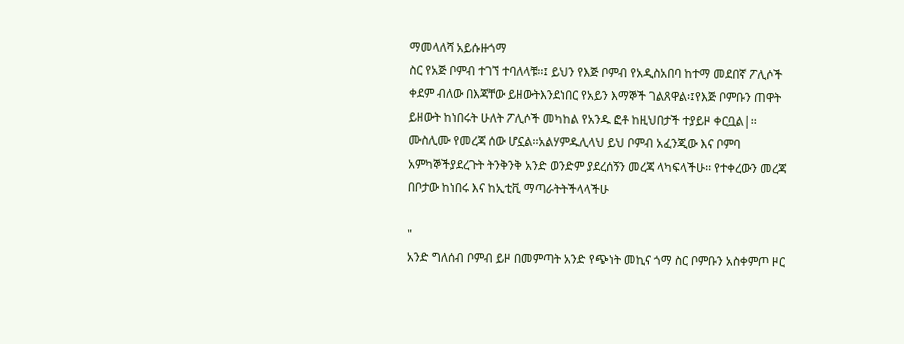ማመላለሻ አይሱዙጎማ
ስር የአጅ ቦምብ ተገኘ ተባለላቹ፡፡፤ ይህን የእጅ ቦምብ የአዲስአበባ ከተማ መደበኛ ፖሊሶች ቀደም ብለው በእጃቸው ይዘውትእንደነበር የአይን እማኞች ገልጸዋል፡፤የእጅ ቦምቡን ጠዋት ይዘውት ከነበሩት ሁለት ፖሊሶች መካከል የአንዱ ፎቶ ከዚህበታች ተያይዞ ቀርቧል|፡፡ሙስሊሙ የመረጃ ሰው ሆኗል፡፡አልሃምዱሊላህ ይህ ቦምብ አፈንጂው እና ቦምባ አምካኞችያደረጉት ትንቅንቅ አንድ ወንድም ያደረሰኝን መረጃ ላካፍላችሁ፡፡ የተቀረውን መረጃ በቦታው ከነበሩ እና ከኢቲቪ ማጣራትትችላላችሁ

"
አንድ ግለሰብ ቦምብ ይዞ በመምጣት አንድ የጭነት መኪና ጎማ ስር ቦምቡን አስቀምጦ ዞር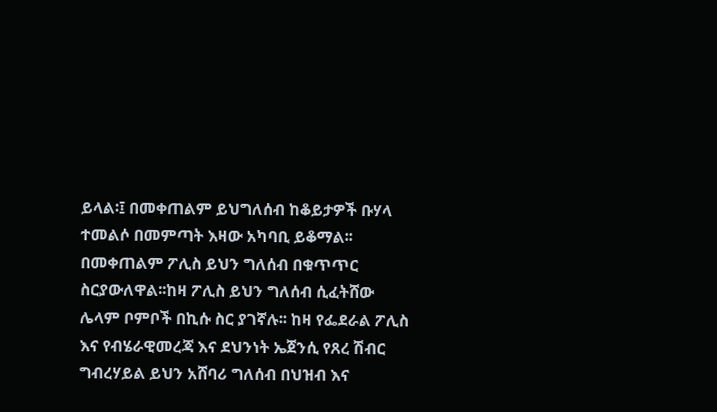ይላል፡፤ በመቀጠልም ይህግለሰብ ከቆይታዎች ቡሃላ ተመልሶ በመምጣት እዛው አካባቢ ይቆማል፡፡ በመቀጠልም ፖሊስ ይህን ግለሰብ በቁጥጥር ስርያውለዋል፡፡ከዛ ፖሊስ ይህን ግለሰብ ሲፈትሸው ሌላም ቦምቦች በኪሱ ስር ያገኛሉ፡፡ ከዛ የፌደራል ፖሊስ እና የብሄራዊመረጃ እና ደህንነት ኤጀንሲ የጸረ ሽብር ግብረሃይል ይህን አሸባሪ ግለሰብ በህዝብ እና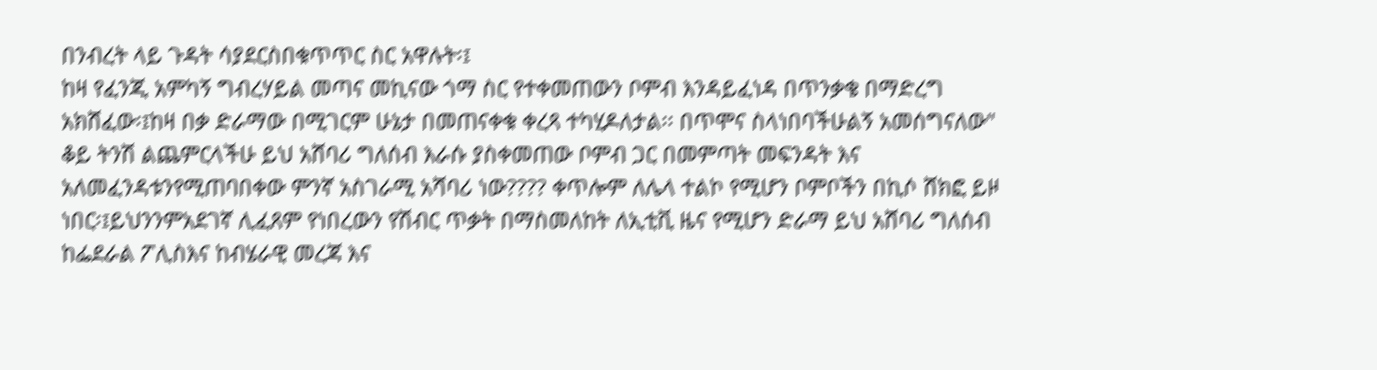በንብረት ላይ ጉዳት ሳያደርስበቁጥጥር ስር አዋሉት፡፤
ከዛ የፈንጂ አምካኝ ግብረሃይል መጣና መኪናው ጎማ ስር የተቀመጠውን ቦምብ እንዳይፈነዳ በጥንቃቄ በማድረግ አክሸፈው፡፤ከዛ በቃ ድራማው በሚገርም ሁኔታ በመጠናቀቁ ቀረጻ ተካሂዶለታል፡፡ በጥሞና ስላነበባችሁልኝ አመሰግናለው"
ቆይ ትንሽ ልጨምርላችሁ ይህ አሸባሪ ግለሰብ እራሱ ያስቀመጠው ቦምብ ጋር በመምጣት መፍንዳት እና አለመፈንዳቱንየሚጠባበቀው ምንኛ አስገራሚ አሻባሪ ነው???? ቀጥሎም ለሌላ ተልኮ የሚሆን ቦምቦችን በኪሶ ሸክፎ ይዞ ነበር፡፤ይህንንምአደገኛ ሊፈጸም የነበረውን የሽብር ጥቃት በማስመለከት ለኢቲቪ ዜና የሚሆን ድራማ ይህ አሸባሪ ግለሰብ ከፌደራል ፖሊስእና ከብሄራዊ መረጃ እና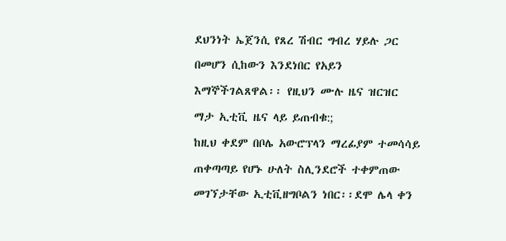ደህንነት ኤጀንሲ የጸረ ሽብር ግብረ ሃይሉ ጋር በመሆን ሲከውን እንደነበር የአይን እማኞችገልጸዋል፡፡ የዚህን ሙሉ ዜና ዝርዝር ማታ ኢቲቪ ዜና ላይ ይጠብቁ:;
ከዚህ ቀደም በቦሌ አውሮፕላን ማረፊያም ተመሳሳይ ጠቀጣጣይ የሆኑ ሁለት ስሊንደሮች ተቀምጠው መገኘታቸው ኢቲቪዘግቦልን ነበር፡፡ደሞ ሌላ ቀን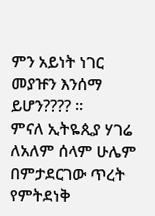ምን አይነት ነገር መያዡን እንሰማ ይሆን???? ፡፡
ምናለ ኢትዬጲያ ሃገሬ ለአለም ሰላም ሁሌም በምታደርገው ጥረት የምትደነቅ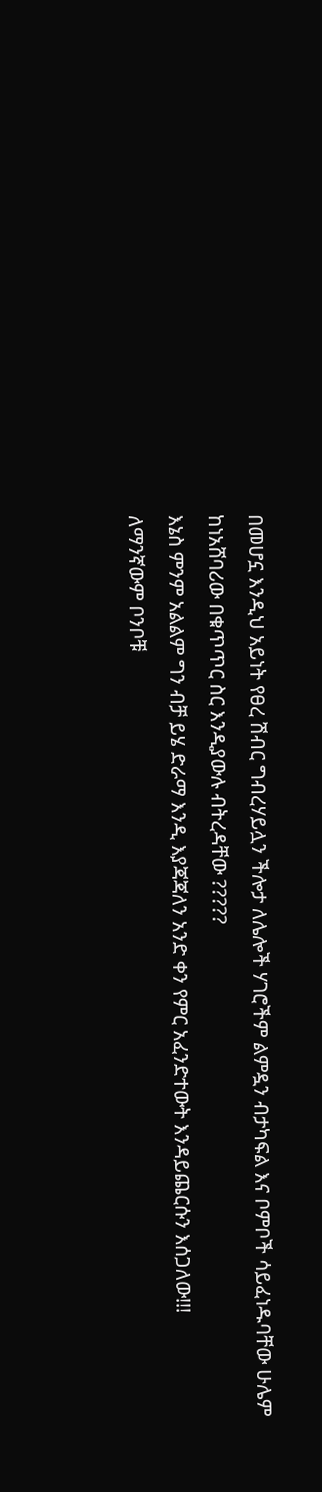በመሆኗ እንዲህ አይነት የፀረ ሽብር ግብረሃይሏን ችሎታ ለሌሎች ሃገሮችም ልምዷን ብታካፍል እና ቦምቦች ሳይፈነዱባቸው ሁሌም ከነአሸባሪው በቁጥጥር ስር እንዲያውሉ ብትረዳቸው ?????
እኔስ ምንም አልልም ግን ብቻ ይሄ ድራማ እንዲ እያጃጃለን አንድ ቀን የምር አፈንድተውት እንዳይጨርሱን እሰጋለው!!!
ለማንኛውም ቦንቦቹ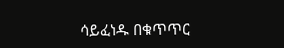ሳይፈነዱ በቁጥጥር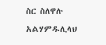ስር ስለዋሉ አልሃምዱሊላህ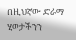በዚህኛው ድራማ ሂወታችንን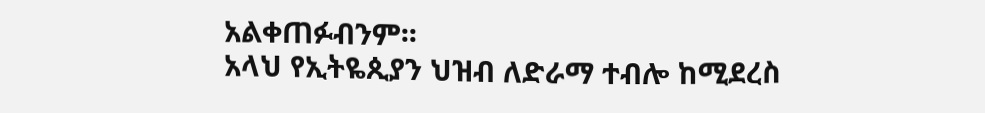አልቀጠፉብንም፡፡
አላህ የኢትዬጲያን ህዝብ ለድራማ ተብሎ ከሚደረስ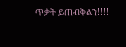ጥቃት ይጠብቅልን!!!!